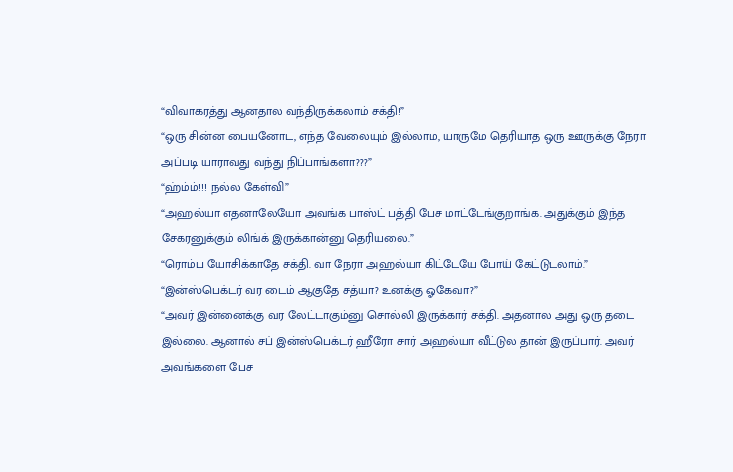“விவாகரத்து ஆனதால வந்திருக்கலாம் சக்தி!”
“ஒரு சின்ன பையனோட, எந்த வேலையும் இல்லாம, யாருமே தெரியாத ஒரு ஊருக்கு நேரா அப்படி யாராவது வந்து நிப்பாங்களா???”
“ஹ்ம்ம்!!! நல்ல கேள்வி”
“அஹல்யா எதனாலேயோ அவங்க பாஸ்ட் பத்தி பேச மாட்டேங்குறாங்க. அதுக்கும் இந்த சேகரனுக்கும் லிங்க் இருக்கான்னு தெரியலை.”
“ரொம்ப யோசிக்காதே சக்தி. வா நேரா அஹல்யா கிட்டேயே போய் கேட்டுடலாம்.”
“இன்ஸ்பெக்டர் வர டைம் ஆகுதே சத்யா? உனக்கு ஓகேவா?”
“அவர் இன்னைக்கு வர லேட்டாகும்னு சொல்லி இருக்கார் சக்தி. அதனால அது ஒரு தடை இல்லை. ஆனால் சப் இன்ஸ்பெக்டர் ஹீரோ சார் அஹல்யா வீட்டுல தான் இருப்பார். அவர் அவங்களை பேச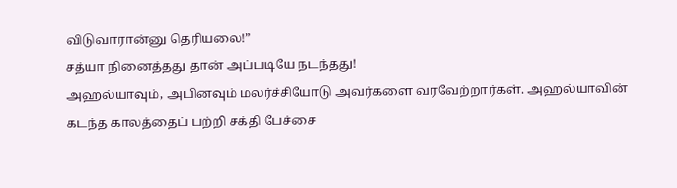விடுவாரான்னு தெரியலை!”
சத்யா நினைத்தது தான் அப்படியே நடந்தது!
அஹல்யாவும், அபினவும் மலர்ச்சியோடு அவர்களை வரவேற்றார்கள். அஹல்யாவின் கடந்த காலத்தைப் பற்றி சக்தி பேச்சை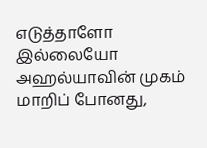எடுத்தாளோ இல்லையோ அஹல்யாவின் முகம் மாறிப் போனது,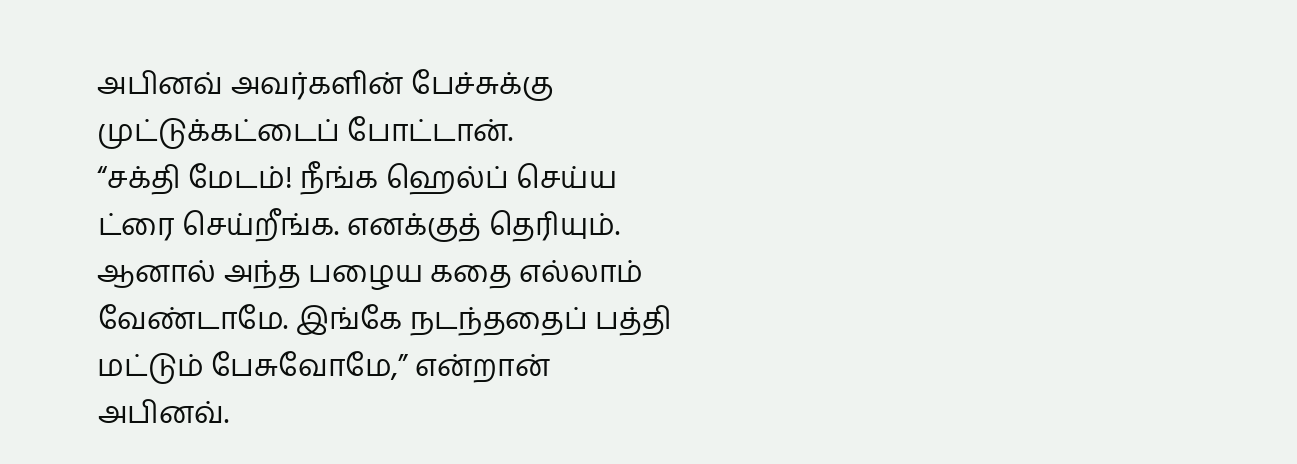அபினவ் அவர்களின் பேச்சுக்கு முட்டுக்கட்டைப் போட்டான்.
“சக்தி மேடம்! நீங்க ஹெல்ப் செய்ய ட்ரை செய்றீங்க. எனக்குத் தெரியும். ஆனால் அந்த பழைய கதை எல்லாம் வேண்டாமே. இங்கே நடந்ததைப் பத்தி மட்டும் பேசுவோமே,” என்றான் அபினவ்.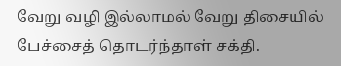வேறு வழி இல்லாமல் வேறு திசையில் பேச்சைத் தொடர்ந்தாள் சக்தி.